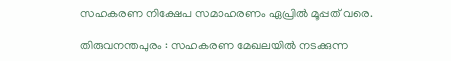സഹകരണ നിക്ഷേപ സമാഹരണം ഏപ്രില്‍ മൂപ്പത് വരെ.

തിരുവനന്തപുരം : സഹകരണ മേഖലയില്‍ നടക്കുന്ന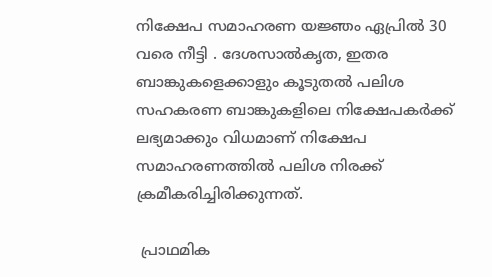നിക്ഷേപ സമാഹരണ യജ്ഞം ഏപ്രില്‍ 30 വരെ നീട്ടി . ദേശസാല്‍കൃത, ഇതര ബാങ്കുകളെക്കാളും കൂടുതല്‍ പലിശ സഹകരണ ബാങ്കുകളിലെ നിക്ഷേപകര്‍ക്ക് ലഭ്യമാക്കും വിധമാണ് നിക്ഷേപ സമാഹരണത്തില്‍ പലിശ നിരക്ക് ക്രമീകരിച്ചിരിക്കുന്നത്.

 പ്രാഥമിക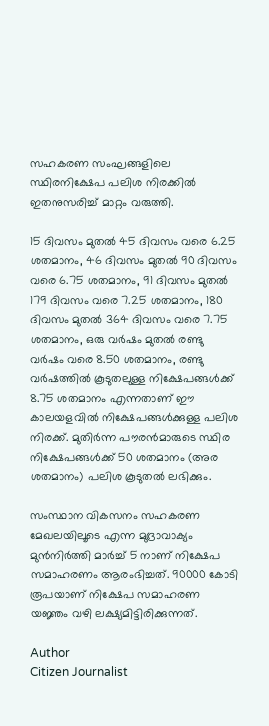സഹകരണ സംഘങ്ങളിലെ സ്ഥിരനിക്ഷേപ പലിശ നിരക്കില്‍ ഇതനുസരിച്ച് മാറ്റം വരുത്തി.

15 ദിവസം മുതല്‍ 45 ദിവസം വരെ 6.25 ശതമാനം, 46 ദിവസം മുതല്‍ 90 ദിവസം വരെ 6.75 ശതമാനം, 91 ദിവസം മുതല്‍ 179 ദിവസം വരെ 7.25 ശതമാനം, 180 ദിവസം മുതല്‍ 364 ദിവസം വരെ 7.75 ശതമാനം, ഒരു വര്‍ഷം മുതല്‍ രണ്ടു വര്‍ഷം വരെ 8.50 ശതമാനം, രണ്ടു വര്‍ഷത്തില്‍ കൂടുതലുള്ള നിക്ഷേപങ്ങള്‍ക്ക് 8.75 ശതമാനം എന്നതാണ് ഈ കാലയളവില്‍ നിക്ഷേപങ്ങള്‍ക്കുള്ള പലിശ നിരക്ക്. മുതിര്‍ന്ന പൗരന്‍മാരുടെ സ്ഥിര നിക്ഷേപങ്ങള്‍ക്ക് 50 ശതമാനം (അര ശതമാനം) പലിശ കൂടുതല്‍ ലഭിക്കും.

സംസ്ഥാന വികസനം സഹകരണ മേഖലയിലൂടെ എന്ന മുദ്രാവാക്യം മുന്‍നിര്‍ത്തി മാര്‍ച്ച് 5 നാണ് നിക്ഷേപ സമാഹരണം ആരംഭിച്ചത്. 90000 കോടി രൂപയാണ് നിക്ഷേപ സമാഹരണ യജ്ഞം വഴി ലക്ഷ്യമിട്ടിരിക്കുന്നത്.

Author
Citizen Journalist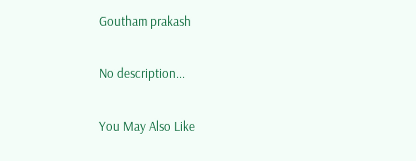Goutham prakash

No description...

You May Also Like